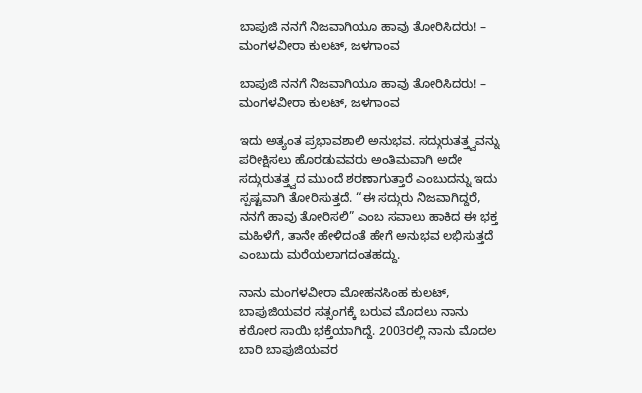ಬಾಪುಜಿ ನನಗೆ ನಿಜವಾಗಿಯೂ ಹಾವು ತೋರಿಸಿದರು! – ಮಂಗಳವೀರಾ ಕುಲಟ್, ಜಳಗಾಂವ

ಬಾಪುಜಿ ನನಗೆ ನಿಜವಾಗಿಯೂ ಹಾವು ತೋರಿಸಿದರು! – ಮಂಗಳವೀರಾ ಕುಲಟ್, ಜಳಗಾಂವ

ಇದು ಅತ್ಯಂತ ಪ್ರಭಾವಶಾಲಿ ಅನುಭವ. ಸದ್ಗುರುತತ್ತ್ವವನ್ನು ಪರೀಕ್ಷಿಸಲು ಹೊರಡುವವರು ಅಂತಿಮವಾಗಿ ಅದೇ ಸದ್ಗುರುತತ್ತ್ವದ ಮುಂದೆ ಶರಣಾಗುತ್ತಾರೆ ಎಂಬುದನ್ನು ಇದು ಸ್ಪಷ್ಟವಾಗಿ ತೋರಿಸುತ್ತದೆ. “ಈ ಸದ್ಗುರು ನಿಜವಾಗಿದ್ದರೆ, ನನಗೆ ಹಾವು ತೋರಿಸಲಿ” ಎಂಬ ಸವಾಲು ಹಾಕಿದ ಈ ಭಕ್ತ ಮಹಿಳೆಗೆ, ತಾನೇ ಹೇಳಿದಂತೆ ಹೇಗೆ ಅನುಭವ ಲಭಿಸುತ್ತದೆ ಎಂಬುದು ಮರೆಯಲಾಗದಂತಹದ್ದು.

ನಾನು ಮಂಗಳವೀರಾ ಮೋಹನಸಿಂಹ ಕುಲಟ್, ಬಾಪುಜಿಯವರ ಸತ್ಸಂಗಕ್ಕೆ ಬರುವ ಮೊದಲು ನಾನು ಕಠೋರ ಸಾಯಿ ಭಕ್ತೆಯಾಗಿದ್ದೆ. 2003ರಲ್ಲಿ ನಾನು ಮೊದಲ ಬಾರಿ ಬಾಪುಜಿಯವರ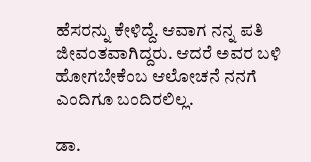ಹೆಸರನ್ನು ಕೇಳಿದ್ದೆ. ಆವಾಗ ನನ್ನ ಪತಿ ಜೀವಂತವಾಗಿದ್ದರು. ಆದರೆ ಅವರ ಬಳಿ ಹೋಗಬೇಕೆಂಬ ಆಲೋಚನೆ ನನಗೆ ಎಂದಿಗೂ ಬಂದಿರಲಿಲ್ಲ.

ಡಾ.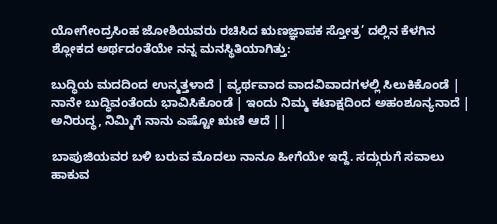ಯೋಗೇಂದ್ರಸಿಂಹ ಜೋಶಿಯವರು ರಚಿಸಿದ ಋಣಜ್ಞಾಪಕ ಸ್ತೋತ್ರ’ ದಲ್ಲಿನ ಕೆಳಗಿನ ಶ್ಲೋಕದ ಅರ್ಥದಂತೆಯೇ ನನ್ನ ಮನಸ್ಥಿತಿಯಾಗಿತ್ತು:

ಬುದ್ಧಿಯ ಮದದಿಂದ ಉನ್ಮತ್ತಳಾದೆ | ವ್ಯರ್ಥವಾದ ವಾದವಿವಾದಗಳಲ್ಲಿ ಸಿಲುಕಿಕೊಂಡೆ | ನಾನೇ ಬುದ್ಧಿವಂತೆಂದು ಭಾವಿಸಿಕೊಂಡೆ | ಇಂದು ನಿಮ್ಮ ಕಟಾಕ್ಷದಿಂದ ಅಹಂಶೂನ್ಯನಾದೆ | ಅನಿರುದ್ಧ, ನಿಮ್ಮಿಗೆ ನಾನು ಎಷ್ಟೋ ಋಣಿ ಆದೆ ||

ಬಾಪುಜಿಯವರ ಬಳಿ ಬರುವ ಮೊದಲು ನಾನೂ ಹೀಗೆಯೇ ಇದ್ದೆ. ಸದ್ಗುರುಗೆ ಸವಾಲು ಹಾಕುವ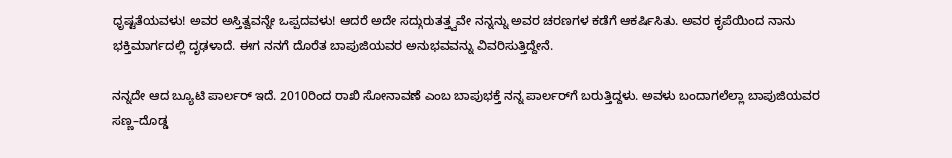ಧೃಷ್ಟತೆಯವಳು! ಅವರ ಅಸ್ತಿತ್ವವನ್ನೇ ಒಪ್ಪದವಳು! ಆದರೆ ಅದೇ ಸದ್ಗುರುತತ್ತ್ವವೇ ನನ್ನನ್ನು ಅವರ ಚರಣಗಳ ಕಡೆಗೆ ಆಕರ್ಷಿಸಿತು. ಅವರ ಕೃಪೆಯಿಂದ ನಾನು ಭಕ್ತಿಮಾರ್ಗದಲ್ಲಿ ದೃಢಳಾದೆ. ಈಗ ನನಗೆ ದೊರೆತ ಬಾಪುಜಿಯವರ ಅನುಭವವನ್ನು ವಿವರಿಸುತ್ತಿದ್ದೇನೆ.

ನನ್ನದೇ ಆದ ಬ್ಯೂಟಿ ಪಾರ್ಲರ್ ಇದೆ. 2010ರಿಂದ ರಾಖಿ ಸೋನಾವಣೆ ಎಂಬ ಬಾಪುಭಕ್ತೆ ನನ್ನ ಪಾರ್ಲರ್‌ಗೆ ಬರುತ್ತಿದ್ದಳು. ಅವಳು ಬಂದಾಗಲೆಲ್ಲಾ ಬಾಪುಜಿಯವರ ಸಣ್ಣ–ದೊಡ್ಡ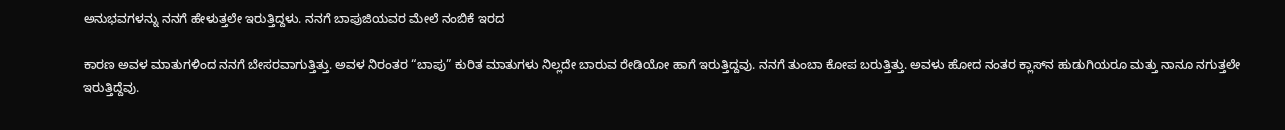ಅನುಭವಗಳನ್ನು ನನಗೆ ಹೇಳುತ್ತಲೇ ಇರುತ್ತಿದ್ದಳು. ನನಗೆ ಬಾಪುಜಿಯವರ ಮೇಲೆ ನಂಬಿಕೆ ಇರದ

ಕಾರಣ ಅವಳ ಮಾತುಗಳಿಂದ ನನಗೆ ಬೇಸರವಾಗುತ್ತಿತ್ತು. ಅವಳ ನಿರಂತರ “ಬಾಪು” ಕುರಿತ ಮಾತುಗಳು ನಿಲ್ಲದೇ ಬಾರುವ ರೇಡಿಯೋ ಹಾಗೆ ಇರುತ್ತಿದ್ದವು. ನನಗೆ ತುಂಬಾ ಕೋಪ ಬರುತ್ತಿತ್ತು. ಅವಳು ಹೋದ ನಂತರ ಕ್ಲಾಸ್‌ನ ಹುಡುಗಿಯರೂ ಮತ್ತು ನಾನೂ ನಗುತ್ತಲೇ ಇರುತ್ತಿದ್ದೆವು.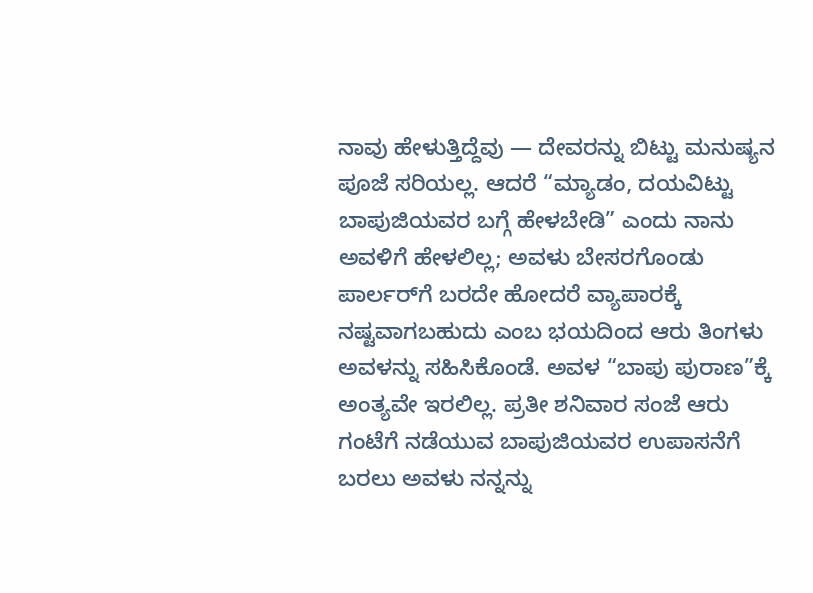ನಾವು ಹೇಳುತ್ತಿದ್ದೆವು — ದೇವರನ್ನು ಬಿಟ್ಟು ಮನುಷ್ಯನ ಪೂಜೆ ಸರಿಯಲ್ಲ. ಆದರೆ “ಮ್ಯಾಡಂ, ದಯವಿಟ್ಟು ಬಾಪುಜಿಯವರ ಬಗ್ಗೆ ಹೇಳಬೇಡಿ” ಎಂದು ನಾನು ಅವಳಿಗೆ ಹೇಳಲಿಲ್ಲ; ಅವಳು ಬೇಸರಗೊಂಡು ಪಾರ್ಲರ್‌ಗೆ ಬರದೇ ಹೋದರೆ ವ್ಯಾಪಾರಕ್ಕೆ ನಷ್ಟವಾಗಬಹುದು ಎಂಬ ಭಯದಿಂದ ಆರು ತಿಂಗಳು ಅವಳನ್ನು ಸಹಿಸಿಕೊಂಡೆ. ಅವಳ “ಬಾಪು ಪುರಾಣ”ಕ್ಕೆ ಅಂತ್ಯವೇ ಇರಲಿಲ್ಲ. ಪ್ರತೀ ಶನಿವಾರ ಸಂಜೆ ಆರು ಗಂಟೆಗೆ ನಡೆಯುವ ಬಾಪುಜಿಯವರ ಉಪಾಸನೆಗೆ ಬರಲು ಅವಳು ನನ್ನನ್ನು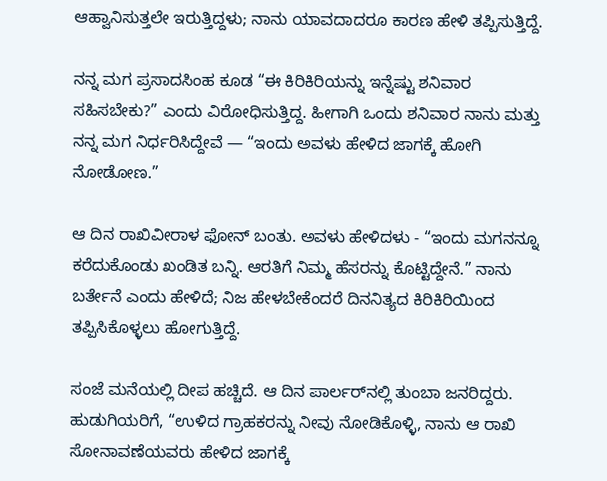ಆಹ್ವಾನಿಸುತ್ತಲೇ ಇರುತ್ತಿದ್ದಳು; ನಾನು ಯಾವದಾದರೂ ಕಾರಣ ಹೇಳಿ ತಪ್ಪಿಸುತ್ತಿದ್ದೆ.

ನನ್ನ ಮಗ ಪ್ರಸಾದಸಿಂಹ ಕೂಡ “ಈ ಕಿರಿಕಿರಿಯನ್ನು ಇನ್ನೆಷ್ಟು ಶನಿವಾರ ಸಹಿಸಬೇಕು?” ಎಂದು ವಿರೋಧಿಸುತ್ತಿದ್ದ. ಹೀಗಾಗಿ ಒಂದು ಶನಿವಾರ ನಾನು ಮತ್ತು ನನ್ನ ಮಗ ನಿರ್ಧರಿಸಿದ್ದೇವೆ — “ಇಂದು ಅವಳು ಹೇಳಿದ ಜಾಗಕ್ಕೆ ಹೋಗಿ ನೋಡೋಣ.”

ಆ ದಿನ ರಾಖಿವೀರಾಳ ಫೋನ್ ಬಂತು. ಅವಳು ಹೇಳಿದಳು - “ಇಂದು ಮಗನನ್ನೂ ಕರೆದುಕೊಂಡು ಖಂಡಿತ ಬನ್ನಿ. ಆರತಿಗೆ ನಿಮ್ಮ ಹೆಸರನ್ನು ಕೊಟ್ಟಿದ್ದೇನೆ.” ನಾನು ಬರ್ತೇನೆ ಎಂದು ಹೇಳಿದೆ; ನಿಜ ಹೇಳಬೇಕೆಂದರೆ ದಿನನಿತ್ಯದ ಕಿರಿಕಿರಿಯಿಂದ ತಪ್ಪಿಸಿಕೊಳ್ಳಲು ಹೋಗುತ್ತಿದ್ದೆ.

ಸಂಜೆ ಮನೆಯಲ್ಲಿ ದೀಪ ಹಚ್ಚಿದೆ. ಆ ದಿನ ಪಾರ್ಲರ್‌ನಲ್ಲಿ ತುಂಬಾ ಜನರಿದ್ದರು. ಹುಡುಗಿಯರಿಗೆ, “ಉಳಿದ ಗ್ರಾಹಕರನ್ನು ನೀವು ನೋಡಿಕೊಳ್ಳಿ, ನಾನು ಆ ರಾಖಿ ಸೋನಾವಣೆಯವರು ಹೇಳಿದ ಜಾಗಕ್ಕೆ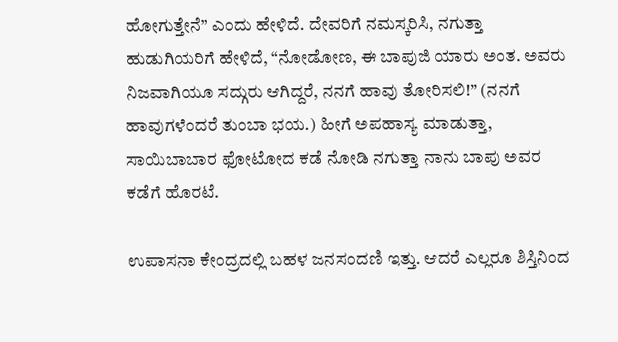ಹೋಗುತ್ತೇನೆ” ಎಂದು ಹೇಳಿದೆ. ದೇವರಿಗೆ ನಮಸ್ಕರಿಸಿ, ನಗುತ್ತಾ ಹುಡುಗಿಯರಿಗೆ ಹೇಳಿದೆ, “ನೋಡೋಣ, ಈ ಬಾಪುಜಿ ಯಾರು ಅಂತ. ಅವರು ನಿಜವಾಗಿಯೂ ಸದ್ಗುರು ಆಗಿದ್ದರೆ, ನನಗೆ ಹಾವು ತೋರಿಸಲಿ!” (ನನಗೆ ಹಾವುಗಳೆಂದರೆ ತುಂಬಾ ಭಯ.) ಹೀಗೆ ಅಪಹಾಸ್ಯ ಮಾಡುತ್ತಾ, ಸಾಯಿಬಾಬಾರ ಫೋಟೋದ ಕಡೆ ನೋಡಿ ನಗುತ್ತಾ ನಾನು ಬಾಪು ಅವರ ಕಡೆಗೆ ಹೊರಟೆ.

ಉಪಾಸನಾ ಕೇಂದ್ರದಲ್ಲಿ ಬಹಳ ಜನಸಂದಣಿ ಇತ್ತು. ಆದರೆ ಎಲ್ಲರೂ ಶಿಸ್ತಿನಿಂದ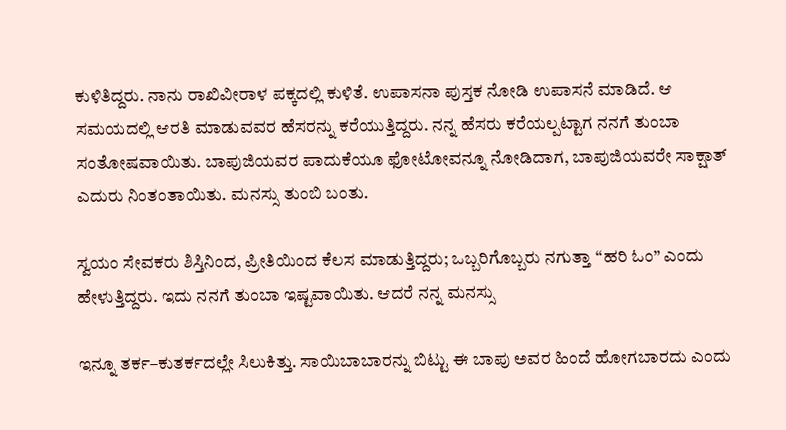ಕುಳಿತಿದ್ದರು. ನಾನು ರಾಖಿವೀರಾಳ ಪಕ್ಕದಲ್ಲಿ ಕುಳಿತೆ. ಉಪಾಸನಾ ಪುಸ್ತಕ ನೋಡಿ ಉಪಾಸನೆ ಮಾಡಿದೆ. ಆ ಸಮಯದಲ್ಲಿ ಆರತಿ ಮಾಡುವವರ ಹೆಸರನ್ನು ಕರೆಯುತ್ತಿದ್ದರು. ನನ್ನ ಹೆಸರು ಕರೆಯಲ್ಪಟ್ಟಾಗ ನನಗೆ ತುಂಬಾ ಸಂತೋಷವಾಯಿತು. ಬಾಪುಜಿಯವರ ಪಾದುಕೆಯೂ ಫೋಟೋವನ್ನೂ ನೋಡಿದಾಗ, ಬಾಪುಜಿಯವರೇ ಸಾಕ್ಷಾತ್ ಎದುರು ನಿಂತಂತಾಯಿತು. ಮನಸ್ಸು ತುಂಬಿ ಬಂತು.

ಸ್ವಯಂ ಸೇವಕರು ಶಿಸ್ತಿನಿಂದ, ಪ್ರೀತಿಯಿಂದ ಕೆಲಸ ಮಾಡುತ್ತಿದ್ದರು; ಒಬ್ಬರಿಗೊಬ್ಬರು ನಗುತ್ತಾ “ಹರಿ ಓಂ” ಎಂದು ಹೇಳುತ್ತಿದ್ದರು. ಇದು ನನಗೆ ತುಂಬಾ ಇಷ್ಟವಾಯಿತು. ಆದರೆ ನನ್ನ ಮನಸ್ಸು

ಇನ್ನೂ ತರ್ಕ–ಕುತರ್ಕದಲ್ಲೇ ಸಿಲುಕಿತ್ತು. ಸಾಯಿಬಾಬಾರನ್ನು ಬಿಟ್ಟು ಈ ಬಾಪು ಅವರ ಹಿಂದೆ ಹೋಗಬಾರದು ಎಂದು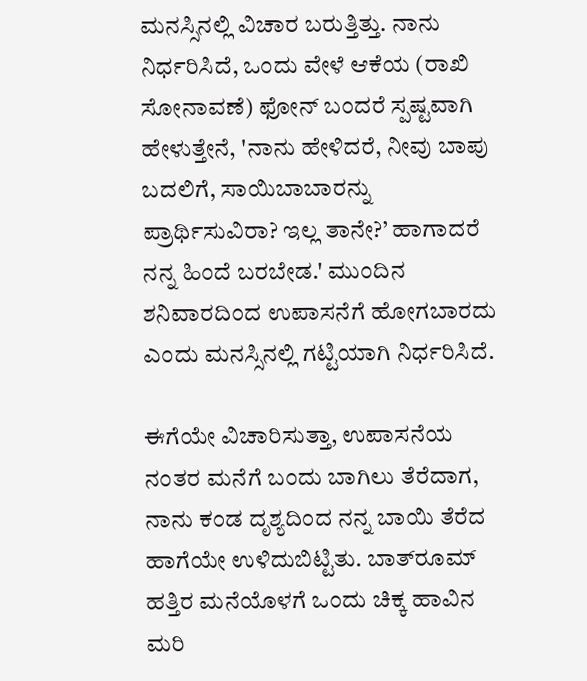ಮನಸ್ಸಿನಲ್ಲಿ ವಿಚಾರ ಬರುತ್ತಿತ್ತು. ನಾನು ನಿರ್ಧರಿಸಿದೆ, ಒಂದು ವೇಳೆ ಆಕೆಯ (ರಾಖಿ ಸೋನಾವಣೆ) ಫೋನ್ ಬಂದರೆ ಸ್ಪಷ್ಟವಾಗಿ ಹೇಳುತ್ತೇನೆ, 'ನಾನು ಹೇಳಿದರೆ, ನೀವು ಬಾಪು ಬದಲಿಗೆ, ಸಾಯಿಬಾಬಾರನ್ನು ಪ್ರಾರ್ಥಿಸುವಿರಾ? ಇಲ್ಲ ತಾನೇ?’ ಹಾಗಾದರೆ ನನ್ನ ಹಿಂದೆ ಬರಬೇಡ.' ಮುಂದಿನ ಶನಿವಾರದಿಂದ ಉಪಾಸನೆಗೆ ಹೋಗಬಾರದು ಎಂದು ಮನಸ್ಸಿನಲ್ಲಿ ಗಟ್ಟಿಯಾಗಿ ನಿರ್ಧರಿಸಿದೆ.

ಈಗೆಯೇ ವಿಚಾರಿಸುತ್ತಾ, ಉಪಾಸನೆಯ ನಂತರ ಮನೆಗೆ ಬಂದು ಬಾಗಿಲು ತೆರೆದಾಗ, ನಾನು ಕಂಡ ದೃಶ್ಯದಿಂದ ನನ್ನ ಬಾಯಿ ತೆರೆದ ಹಾಗೆಯೇ ಉಳಿದುಬಿಟ್ಟಿತು. ಬಾತ್‌ರೂಮ್ ಹತ್ತಿರ ಮನೆಯೊಳಗೆ ಒಂದು ಚಿಕ್ಕ ಹಾವಿನ ಮರಿ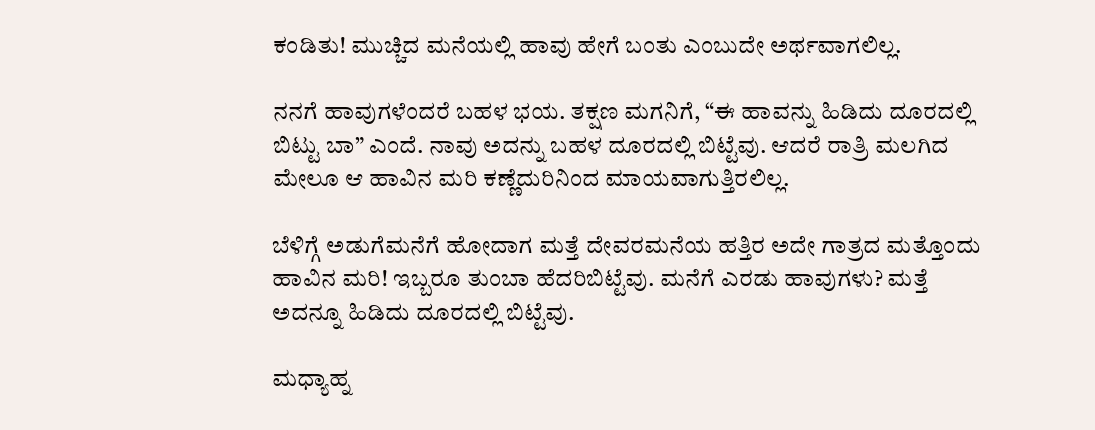ಕಂಡಿತು! ಮುಚ್ಚಿದ ಮನೆಯಲ್ಲಿ ಹಾವು ಹೇಗೆ ಬಂತು ಎಂಬುದೇ ಅರ್ಥವಾಗಲಿಲ್ಲ.

ನನಗೆ ಹಾವುಗಳೆಂದರೆ ಬಹಳ ಭಯ. ತಕ್ಷಣ ಮಗನಿಗೆ, “ಈ ಹಾವನ್ನು ಹಿಡಿದು ದೂರದಲ್ಲಿ ಬಿಟ್ಟು ಬಾ” ಎಂದೆ. ನಾವು ಅದನ್ನು ಬಹಳ ದೂರದಲ್ಲಿ ಬಿಟ್ಟೆವು. ಆದರೆ ರಾತ್ರಿ ಮಲಗಿದ ಮೇಲೂ ಆ ಹಾವಿನ ಮರಿ ಕಣ್ಣೆದುರಿನಿಂದ ಮಾಯವಾಗುತ್ತಿರಲಿಲ್ಲ.

ಬೆಳಿಗ್ಗೆ ಅಡುಗೆಮನೆಗೆ ಹೋದಾಗ ಮತ್ತೆ ದೇವರಮನೆಯ ಹತ್ತಿರ ಅದೇ ಗಾತ್ರದ ಮತ್ತೊಂದು ಹಾವಿನ ಮರಿ! ಇಬ್ಬರೂ ತುಂಬಾ ಹೆದರಿಬಿಟ್ಟೆವು. ಮನೆಗೆ ಎರಡು ಹಾವುಗಳು? ಮತ್ತೆ ಅದನ್ನೂ ಹಿಡಿದು ದೂರದಲ್ಲಿ ಬಿಟ್ಟೆವು.

ಮಧ್ಯಾಹ್ನ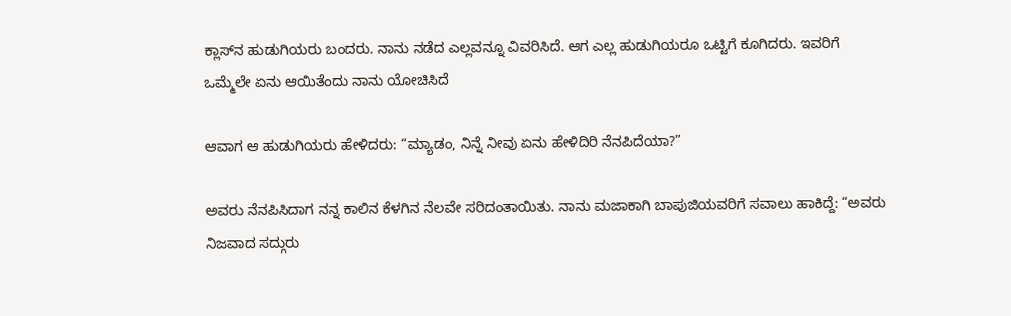ಕ್ಲಾಸ್‌ನ ಹುಡುಗಿಯರು ಬಂದರು. ನಾನು ನಡೆದ ಎಲ್ಲವನ್ನೂ ವಿವರಿಸಿದೆ. ಆಗ ಎಲ್ಲ ಹುಡುಗಿಯರೂ ಒಟ್ಟಿಗೆ ಕೂಗಿದರು. ಇವರಿಗೆ ಒಮ್ಮೆಲೇ ಏನು ಆಯಿತೆಂದು ನಾನು ಯೋಚಿಸಿದೆ

ಆವಾಗ ಆ ಹುಡುಗಿಯರು ಹೇಳಿದರು: “ಮ್ಯಾಡಂ, ನಿನ್ನೆ ನೀವು ಏನು ಹೇಳಿದಿರಿ ನೆನಪಿದೆಯಾ?”

ಅವರು ನೆನಪಿಸಿದಾಗ ನನ್ನ ಕಾಲಿನ ಕೆಳಗಿನ ನೆಲವೇ ಸರಿದಂತಾಯಿತು. ನಾನು ಮಜಾಕಾಗಿ ಬಾಪುಜಿಯವರಿಗೆ ಸವಾಲು ಹಾಕಿದ್ದೆ: “ಅವರು ನಿಜವಾದ ಸದ್ಗುರು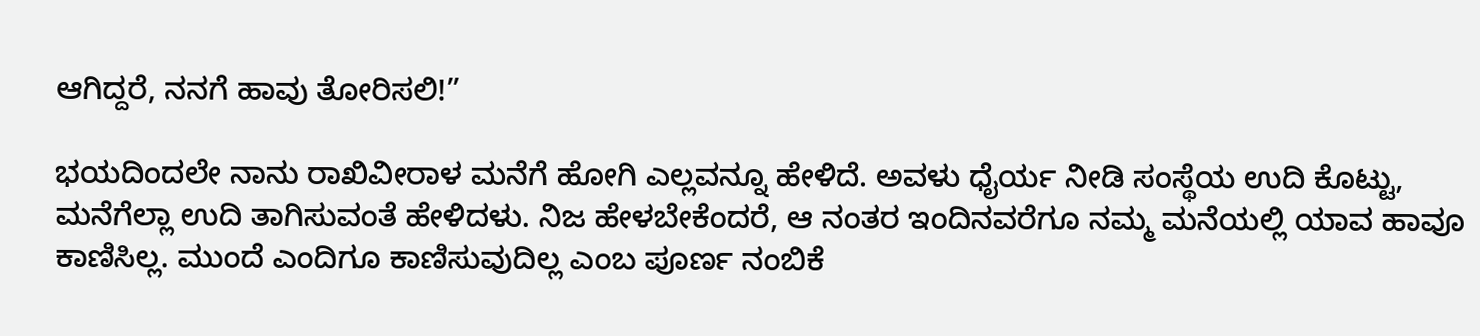ಆಗಿದ್ದರೆ, ನನಗೆ ಹಾವು ತೋರಿಸಲಿ!”

ಭಯದಿಂದಲೇ ನಾನು ರಾಖಿವೀರಾಳ ಮನೆಗೆ ಹೋಗಿ ಎಲ್ಲವನ್ನೂ ಹೇಳಿದೆ. ಅವಳು ಧೈರ್ಯ ನೀಡಿ ಸಂಸ್ಥೆಯ ಉದಿ ಕೊಟ್ಟು, ಮನೆಗೆಲ್ಲಾ ಉದಿ ತಾಗಿಸುವಂತೆ ಹೇಳಿದಳು. ನಿಜ ಹೇಳಬೇಕೆಂದರೆ, ಆ ನಂತರ ಇಂದಿನವರೆಗೂ ನಮ್ಮ ಮನೆಯಲ್ಲಿ ಯಾವ ಹಾವೂ ಕಾಣಿಸಿಲ್ಲ. ಮುಂದೆ ಎಂದಿಗೂ ಕಾಣಿಸುವುದಿಲ್ಲ ಎಂಬ ಪೂರ್ಣ ನಂಬಿಕೆ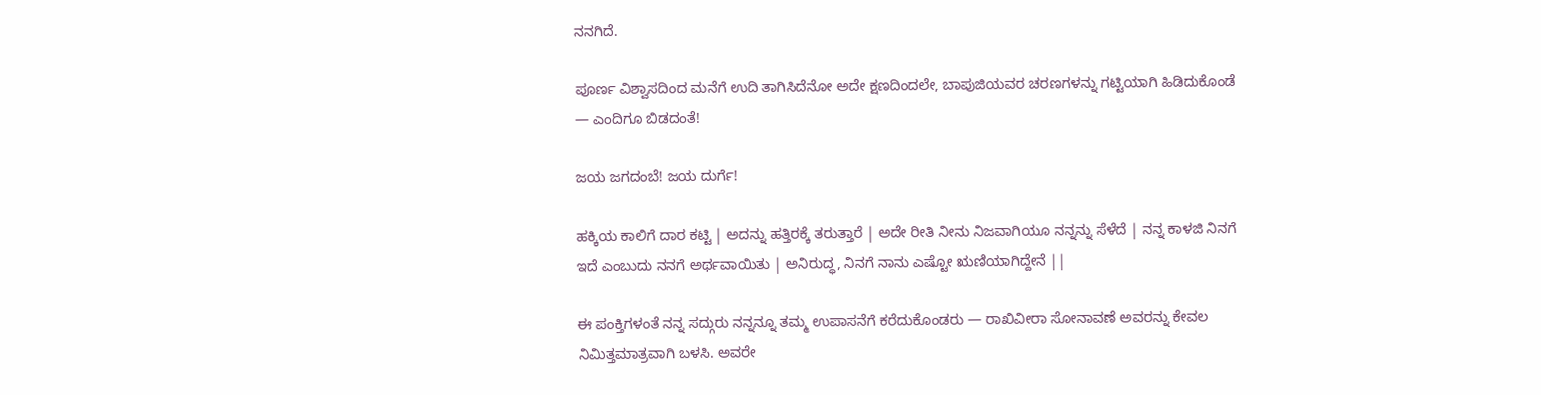ನನಗಿದೆ.

ಪೂರ್ಣ ವಿಶ್ವಾಸದಿಂದ ಮನೆಗೆ ಉದಿ ತಾಗಿಸಿದೆನೋ ಅದೇ ಕ್ಷಣದಿಂದಲೇ, ಬಾಪುಜಿಯವರ ಚರಣಗಳನ್ನು ಗಟ್ಟಿಯಾಗಿ ಹಿಡಿದುಕೊಂಡೆ — ಎಂದಿಗೂ ಬಿಡದಂತೆ!

ಜಯ ಜಗದಂಬೆ! ಜಯ ದುರ್ಗೆ!

ಹಕ್ಕಿಯ ಕಾಲಿಗೆ ದಾರ ಕಟ್ಟಿ | ಅದನ್ನು ಹತ್ತಿರಕ್ಕೆ ತರುತ್ತಾರೆ | ಅದೇ ರೀತಿ ನೀನು ನಿಜವಾಗಿಯೂ ನನ್ನನ್ನು ಸೆಳೆದೆ | ನನ್ನ ಕಾಳಜಿ ನಿನಗೆ ಇದೆ ಎಂಬುದು ನನಗೆ ಅರ್ಥವಾಯಿತು | ಅನಿರುದ್ಧ, ನಿನಗೆ ನಾನು ಎಷ್ಟೋ ಋಣಿಯಾಗಿದ್ದೇನೆ ||

ಈ ಪಂಕ್ತಿಗಳಂತೆ ನನ್ನ ಸದ್ಗುರು ನನ್ನನ್ನೂ ತಮ್ಮ ಉಪಾಸನೆಗೆ ಕರೆದುಕೊಂಡರು — ರಾಖಿವೀರಾ ಸೋನಾವಣೆ ಅವರನ್ನು ಕೇವಲ ನಿಮಿತ್ತಮಾತ್ರವಾಗಿ ಬಳಸಿ. ಅವರೇ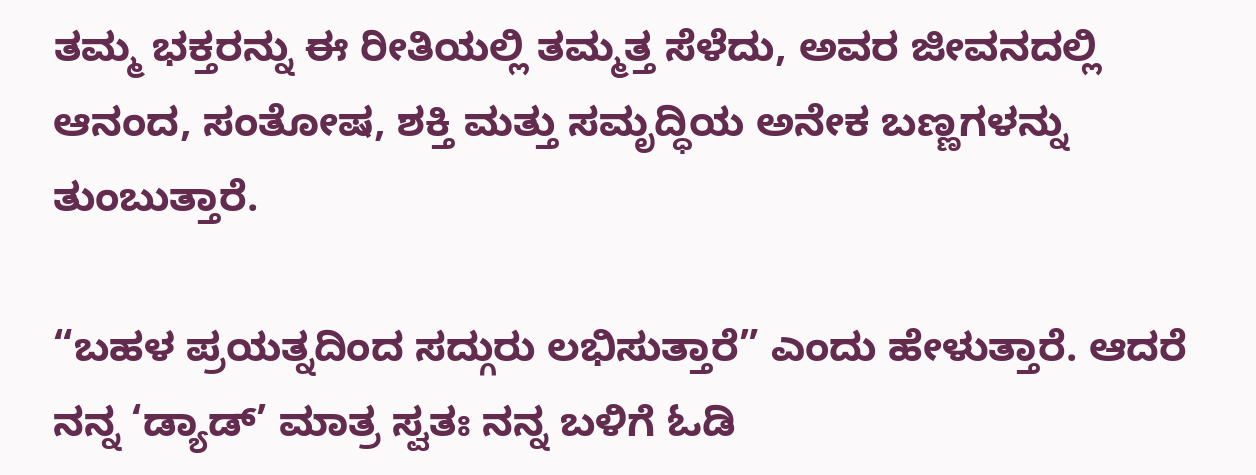ತಮ್ಮ ಭಕ್ತರನ್ನು ಈ ರೀತಿಯಲ್ಲಿ ತಮ್ಮತ್ತ ಸೆಳೆದು, ಅವರ ಜೀವನದಲ್ಲಿ ಆನಂದ, ಸಂತೋಷ, ಶಕ್ತಿ ಮತ್ತು ಸಮೃದ್ಧಿಯ ಅನೇಕ ಬಣ್ಣಗಳನ್ನು ತುಂಬುತ್ತಾರೆ.

“ಬಹಳ ಪ್ರಯತ್ನದಿಂದ ಸದ್ಗುರು ಲಭಿಸುತ್ತಾರೆ” ಎಂದು ಹೇಳುತ್ತಾರೆ. ಆದರೆ ನನ್ನ ‘ಡ್ಯಾಡ್’ ಮಾತ್ರ ಸ್ವತಃ ನನ್ನ ಬಳಿಗೆ ಓಡಿ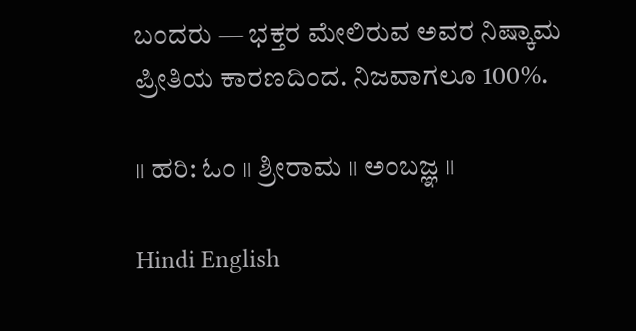ಬಂದರು — ಭಕ್ತರ ಮೇಲಿರುವ ಅವರ ನಿಷ್ಕಾಮ ಪ್ರೀತಿಯ ಕಾರಣದಿಂದ. ನಿಜವಾಗಲೂ 100%.

॥ ಹರಿ: ಓಂ ॥ ಶ್ರೀರಾಮ ॥ ಅಂಬಜ್ಞ ॥

Hindi English